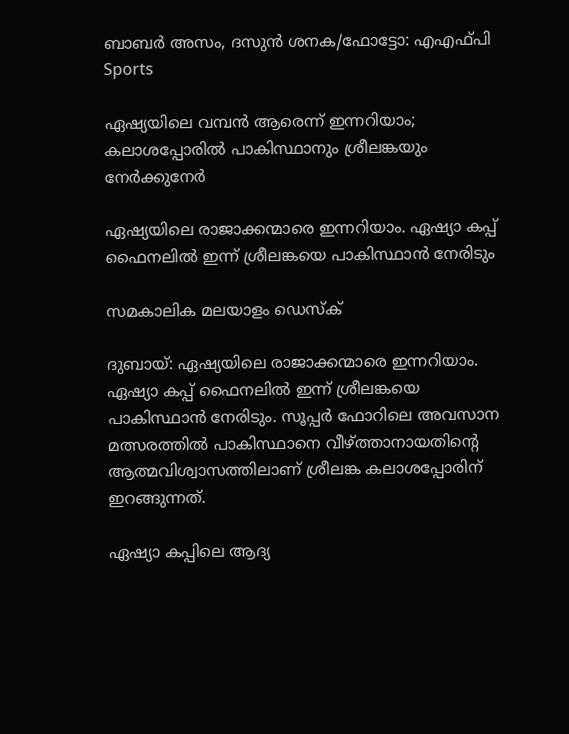ബാബര്‍ അസം, ദസുന്‍ ശനക/ഫോട്ടോ: എഎഫ്പി
Sports

ഏഷ്യയിലെ വമ്പന്‍ ആരെന്ന് ഇന്നറിയാം; കലാശപ്പോരില്‍ പാകിസ്ഥാനും ശ്രീലങ്കയും നേര്‍ക്കുനേര്‍

ഏഷ്യയിലെ രാജാക്കന്മാരെ ഇന്നറിയാം. ഏഷ്യാ കപ്പ് ഫൈനലില്‍ ഇന്ന് ശ്രീലങ്കയെ പാകിസ്ഥാന്‍ നേരിടും

സമകാലിക മലയാളം ഡെസ്ക്

ദുബായ്: ഏഷ്യയിലെ രാജാക്കന്മാരെ ഇന്നറിയാം. ഏഷ്യാ കപ്പ് ഫൈനലില്‍ ഇന്ന് ശ്രീലങ്കയെ പാകിസ്ഥാന്‍ നേരിടും. സൂപ്പര്‍ ഫോറിലെ അവസാന മത്സരത്തില്‍ പാകിസ്ഥാനെ വീഴ്ത്താനായതിന്റെ ആത്മവിശ്വാസത്തിലാണ് ശ്രീലങ്ക കലാശപ്പോരിന് ഇറങ്ങുന്നത്.

ഏഷ്യാ കപ്പിലെ ആദ്യ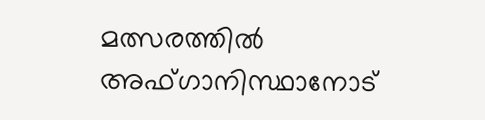മത്സരത്തില്‍ അഫ്ഗാനിസ്ഥാനോട്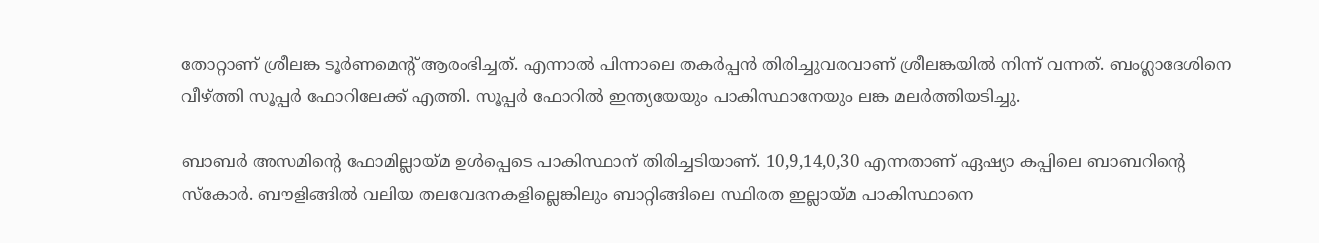തോറ്റാണ് ശ്രീലങ്ക ടൂര്‍ണമെന്റ് ആരംഭിച്ചത്. എന്നാല്‍ പിന്നാലെ തകര്‍പ്പന്‍ തിരിച്ചുവരവാണ് ശ്രീലങ്കയില്‍ നിന്ന് വന്നത്. ബംഗ്ലാദേശിനെ വീഴ്ത്തി സൂപ്പര്‍ ഫോറിലേക്ക് എത്തി. സൂപ്പര്‍ ഫോറില്‍ ഇന്ത്യയേയും പാകിസ്ഥാനേയും ലങ്ക മലര്‍ത്തിയടിച്ചു.

ബാബര്‍ അസമിന്റെ ഫോമില്ലായ്മ ഉള്‍പ്പെടെ പാകിസ്ഥാന് തിരിച്ചടിയാണ്. 10,9,14,0,30 എന്നതാണ് ഏഷ്യാ കപ്പിലെ ബാബറിന്റെ സ്‌കോര്‍. ബൗളിങ്ങില്‍ വലിയ തലവേദനകളില്ലെങ്കിലും ബാറ്റിങ്ങിലെ സ്ഥിരത ഇല്ലായ്മ പാകിസ്ഥാനെ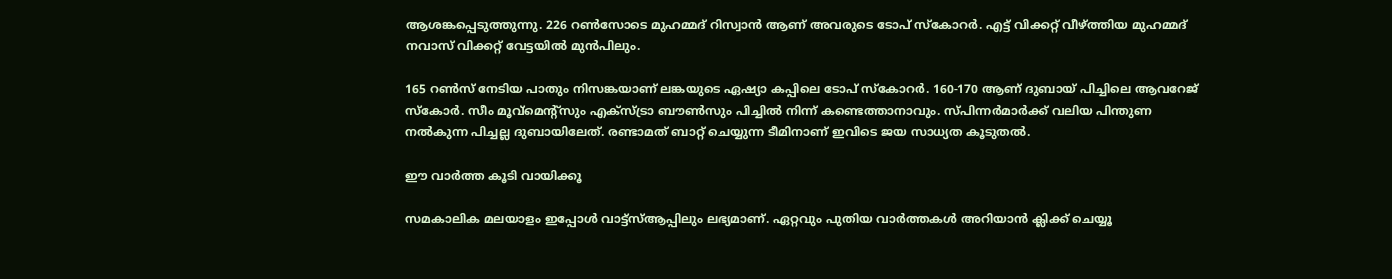ആശങ്കപ്പെടുത്തുന്നു. 226 റണ്‍സോടെ മുഹമ്മദ് റിസ്വാന്‍ ആണ് അവരുടെ ടോപ് സ്‌കോറര്‍. എട്ട് വിക്കറ്റ് വീഴ്ത്തിയ മുഹമ്മദ് നവാസ് വിക്കറ്റ് വേട്ടയില്‍ മുന്‍പിലും.

165 റണ്‍സ് നേടിയ പാതും നിസങ്കയാണ് ലങ്കയുടെ ഏഷ്യാ കപ്പിലെ ടോപ് സ്‌കോറര്‍. 160-170 ആണ് ദുബായ് പിച്ചിലെ ആവറേജ് സ്‌കോര്‍. സീം മൂവ്‌മെന്റ്‌സും എക്‌സ്ട്രാ ബൗണ്‍സും പിച്ചില്‍ നിന്ന് കണ്ടെത്താനാവും. സ്പിന്നര്‍മാര്‍ക്ക് വലിയ പിന്തുണ നല്‍കുന്ന പിച്ചല്ല ദുബായിലേത്. രണ്ടാമത് ബാറ്റ് ചെയ്യുന്ന ടീമിനാണ് ഇവിടെ ജയ സാധ്യത കൂടുതല്‍.

ഈ വാര്‍ത്ത കൂടി വായിക്കൂ

സമകാലിക മലയാളം ഇപ്പോള്‍ വാട്ട്‌സ്ആപ്പിലും ലഭ്യമാണ്. ഏറ്റവും പുതിയ വാര്‍ത്തകള്‍ അറിയാന്‍ ക്ലിക്ക് ചെയ്യൂ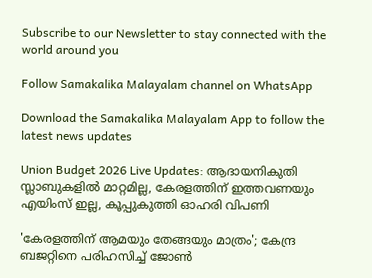Subscribe to our Newsletter to stay connected with the world around you

Follow Samakalika Malayalam channel on WhatsApp

Download the Samakalika Malayalam App to follow the latest news updates

Union Budget 2026 Live Updates: ആദായനികുതി സ്ലാബുകളില്‍ മാറ്റമില്ല, കേരളത്തിന് ഇത്തവണയും എയിംസ് ഇല്ല, കൂപ്പുകുത്തി ഓഹരി വിപണി

'കേരളത്തിന് ആമയും തേങ്ങയും മാത്രം'; കേന്ദ്ര ബജറ്റിനെ പരിഹസിച്ച് ജോണ്‍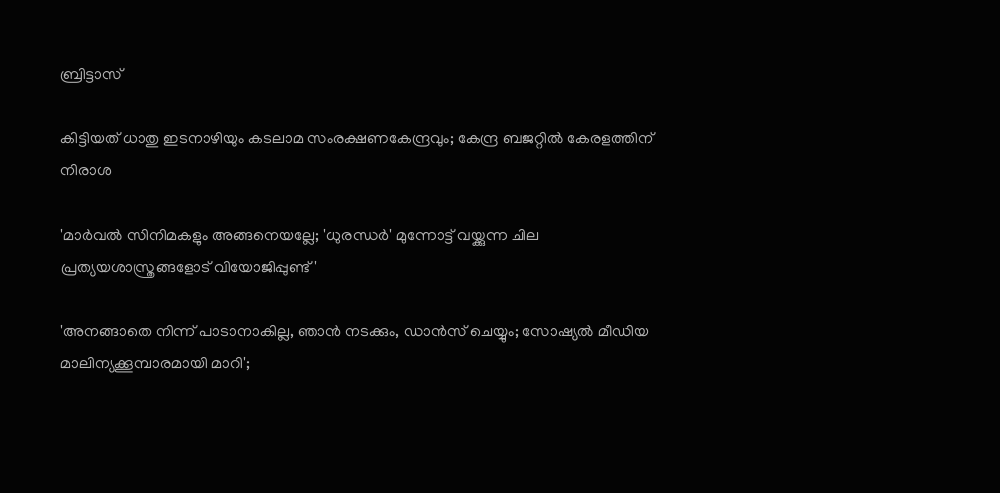ബ്രിട്ടാസ്

കിട്ടിയത് ധാതു ഇടനാഴിയും കടലാമ സംരക്ഷണകേന്ദ്രവും; കേന്ദ്ര ബജറ്റിൽ കേരളത്തിന് നിരാശ

'മാർവൽ സിനിമകളും അങ്ങനെയല്ലേ; 'ധുരന്ധർ' മുന്നോട്ട് വയ്ക്കുന്ന ചില പ്രത്യയശാസ്ത്രങ്ങളോട് വിയോജിപ്പുണ്ട്'

'അനങ്ങാതെ നിന്ന് പാടാനാകില്ല, ഞാന്‍ നടക്കും, ഡാന്‍സ് ചെയ്യും; സോഷ്യല്‍ മീഡിയ മാലിന്യക്കൂമ്പാരമായി മാറി';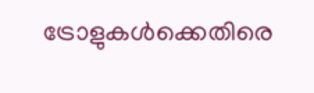ട്രോളുകള്‍ക്കെതിരെ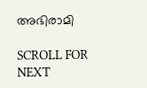അഭിരാമി

SCROLL FOR NEXT